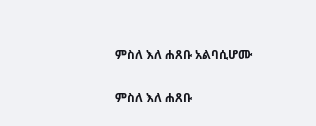ምስለ እለ ሐጸቡ አልባሲሆሙ

ምስለ እለ ሐጸቡ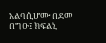አልባሲሆሙ በደመ በግዑ፤ ክፍልኒ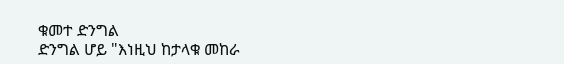ቁመተ ድንግል
ድንግል ሆይ "እነዚህ ከታላቁ መከራ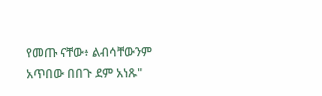የመጡ ናቸው፥ ልብሳቸውንም አጥበው በበጉ ደም አነጹ"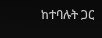ከተባሉት ጋር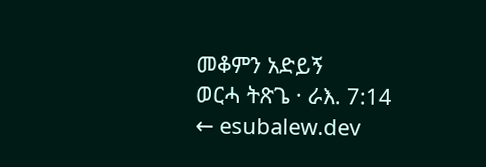መቆምን አድይኝ
ወርሓ ትጽጌ · ራእ. 7:14
← esubalew.dev